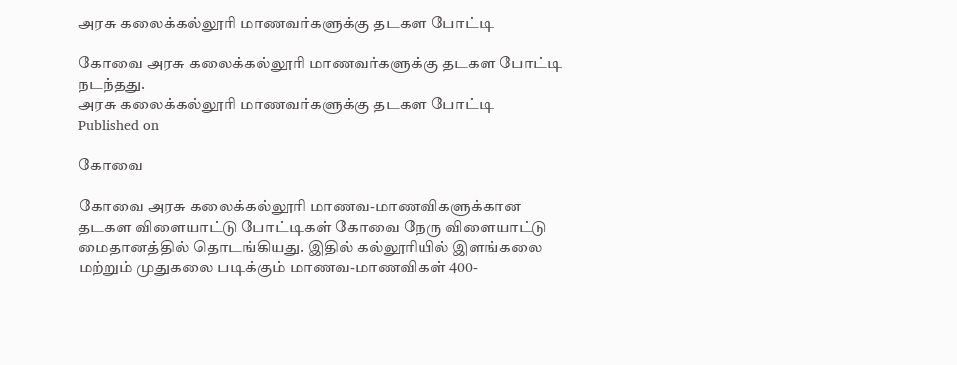அரசு கலைக்கல்லூரி மாணவர்களுக்கு தடகள போட்டி

கோவை அரசு கலைக்கல்லூரி மாணவர்களுக்கு தடகள போட்டி நடந்தது.
அரசு கலைக்கல்லூரி மாணவர்களுக்கு தடகள போட்டி
Published on

கோவை

கோவை அரசு கலைக்கல்லூரி மாணவ-மாணவிகளுக்கான தடகள விளையாட்டு போட்டிகள் கோவை நேரு விளையாட்டு மைதானத்தில் தொடங்கியது. இதில் கல்லூரியில் இளங்கலை மற்றும் முதுகலை படிக்கும் மாணவ-மாணவிகள் 400-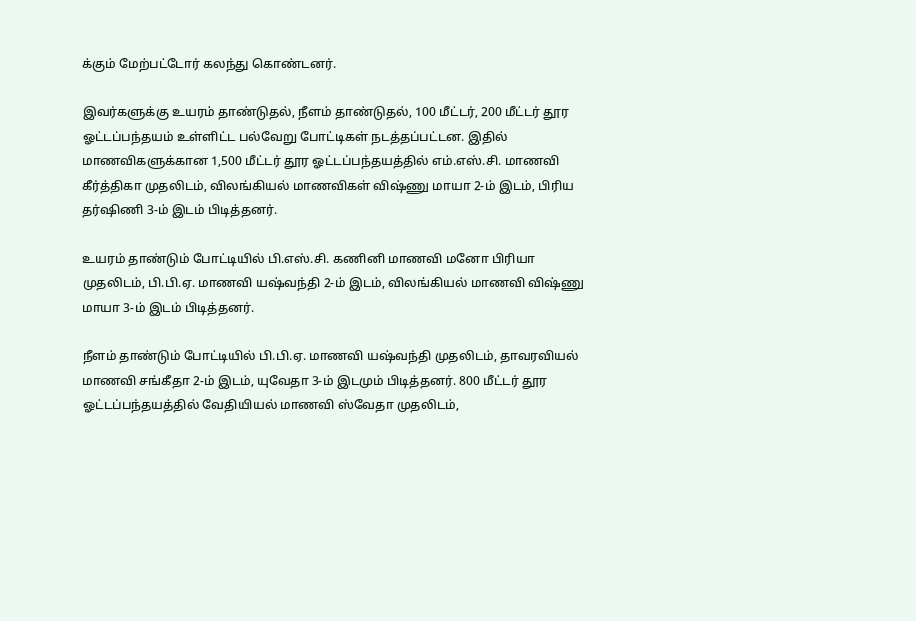க்கும் மேற்பட்டோர் கலந்து கொண்டனர்.

இவர்களுக்கு உயரம் தாண்டுதல், நீளம் தாண்டுதல், 100 மீட்டர், 200 மீட்டர் தூர ஓட்டப்பந்தயம் உள்ளிட்ட பல்வேறு போட்டிகள் நடத்தப்பட்டன. இதில் மாணவிகளுக்கான 1,500 மீட்டர் தூர ஓட்டப்பந்தயத்தில் எம்.எஸ்.சி. மாணவி கீர்த்திகா முதலிடம், விலங்கியல் மாணவிகள் விஷ்ணு மாயா 2-ம் இடம், பிரிய தர்ஷிணி 3-ம் இடம் பிடித்தனர்.

உயரம் தாண்டும் போட்டியில் பி.எஸ்.சி. கணினி மாணவி மனோ பிரியா முதலிடம், பி.பி.ஏ. மாணவி யஷ்வந்தி 2-ம் இடம், விலங்கியல் மாணவி விஷ்ணு மாயா 3-ம் இடம் பிடித்தனர்.

நீளம் தாண்டும் போட்டியில் பி.பி.ஏ. மாணவி யஷ்வந்தி முதலிடம், தாவரவியல் மாணவி சங்கீதா 2-ம் இடம், யுவேதா 3-ம் இடமும் பிடித்தனர். 800 மீட்டர் தூர ஓட்டப்பந்தயத்தில் வேதியியல் மாணவி ஸ்வேதா முதலிடம்,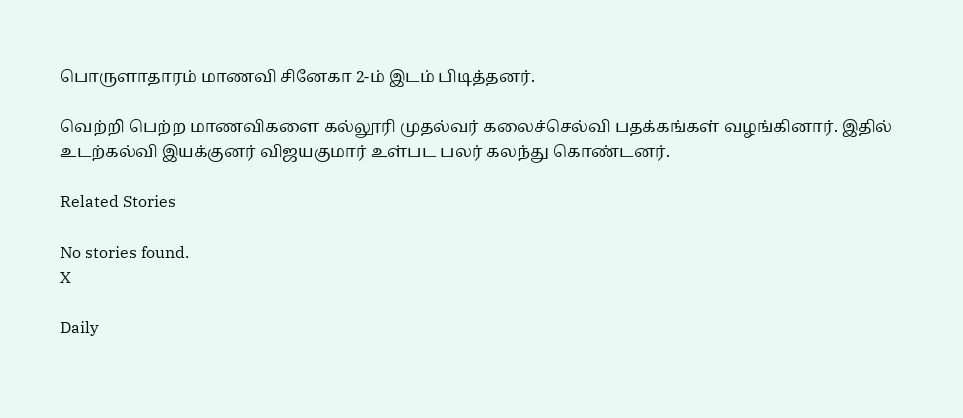பொருளாதாரம் மாணவி சினேகா 2-ம் இடம் பிடித்தனர்.

வெற்றி பெற்ற மாணவிகளை கல்லூரி முதல்வர் கலைச்செல்வி பதக்கங்கள் வழங்கினார். இதில் உடற்கல்வி இயக்குனர் விஜயகுமார் உள்பட பலர் கலந்து கொண்டனர்.

Related Stories

No stories found.
X

Daily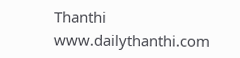Thanthi
www.dailythanthi.com